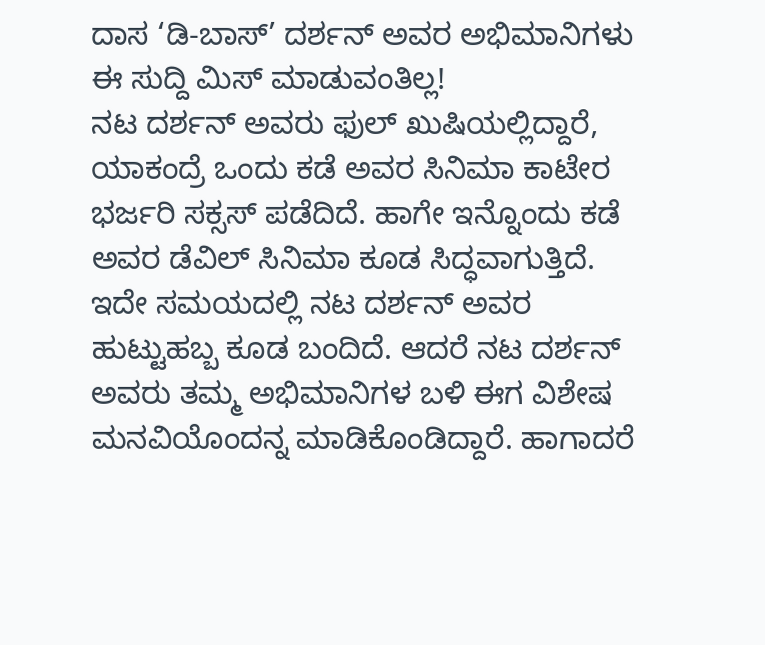ದಾಸ ‘ಡಿ-ಬಾಸ್’ ದರ್ಶನ್ ಅವರ ಅಭಿಮಾನಿಗಳು ಈ ಸುದ್ದಿ ಮಿಸ್ ಮಾಡುವಂತಿಲ್ಲ!
ನಟ ದರ್ಶನ್ ಅವರು ಫುಲ್ ಖುಷಿಯಲ್ಲಿದ್ದಾರೆ, ಯಾಕಂದ್ರೆ ಒಂದು ಕಡೆ ಅವರ ಸಿನಿಮಾ ಕಾಟೇರ ಭರ್ಜರಿ ಸಕ್ಸಸ್ ಪಡೆದಿದೆ. ಹಾಗೇ ಇನ್ನೊಂದು ಕಡೆ ಅವರ ಡೆವಿಲ್ ಸಿನಿಮಾ ಕೂಡ ಸಿದ್ಧವಾಗುತ್ತಿದೆ. ಇದೇ ಸಮಯದಲ್ಲಿ ನಟ ದರ್ಶನ್ ಅವರ ಹುಟ್ಟುಹಬ್ಬ ಕೂಡ ಬಂದಿದೆ. ಆದರೆ ನಟ ದರ್ಶನ್ ಅವರು ತಮ್ಮ ಅಭಿಮಾನಿಗಳ ಬಳಿ ಈಗ ವಿಶೇಷ ಮನವಿಯೊಂದನ್ನ ಮಾಡಿಕೊಂಡಿದ್ದಾರೆ. ಹಾಗಾದರೆ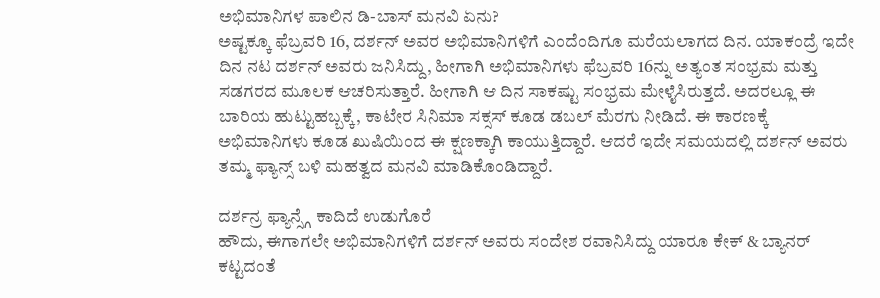ಅಭಿಮಾನಿಗಳ ಪಾಲಿನ ಡಿ-ಬಾಸ್ ಮನವಿ ಏನು?
ಅಷ್ಟಕ್ಕೂ ಫೆಬ್ರವರಿ 16, ದರ್ಶನ್ ಅವರ ಅಭಿಮಾನಿಗಳಿಗೆ ಎಂದೆಂದಿಗೂ ಮರೆಯಲಾಗದ ದಿನ. ಯಾಕಂದ್ರೆ ಇದೇ ದಿನ ನಟ ದರ್ಶನ್ ಅವರು ಜನಿಸಿದ್ದು, ಹೀಗಾಗಿ ಅಭಿಮಾನಿಗಳು ಫೆಬ್ರವರಿ 16ನ್ನು ಅತ್ಯಂತ ಸಂಭ್ರಮ ಮತ್ತು ಸಡಗರದ ಮೂಲಕ ಆಚರಿಸುತ್ತಾರೆ. ಹೀಗಾಗಿ ಆ ದಿನ ಸಾಕಷ್ಟು ಸಂಭ್ರಮ ಮೇಳೈಸಿರುತ್ತದೆ. ಅದರಲ್ಲೂ ಈ ಬಾರಿಯ ಹುಟ್ಟುಹಬ್ಬಕ್ಕೆ, ಕಾಟೇರ ಸಿನಿಮಾ ಸಕ್ಸಸ್ ಕೂಡ ಡಬಲ್ ಮೆರಗು ನೀಡಿದೆ. ಈ ಕಾರಣಕ್ಕೆ ಅಭಿಮಾನಿಗಳು ಕೂಡ ಖುಷಿಯಿಂದ ಈ ಕ್ಷಣಕ್ಕಾಗಿ ಕಾಯುತ್ತಿದ್ದಾರೆ. ಆದರೆ ಇದೇ ಸಮಯದಲ್ಲಿ ದರ್ಶನ್ ಅವರು ತಮ್ಮ ಫ್ಯಾನ್ಸ್ ಬಳಿ ಮಹತ್ವದ ಮನವಿ ಮಾಡಿಕೊಂಡಿದ್ದಾರೆ.

ದರ್ಶನ್ರ ಫ್ಯಾನ್ಸ್ಗೆ ಕಾದಿದೆ ಉಡುಗೊರೆ
ಹೌದು, ಈಗಾಗಲೇ ಅಭಿಮಾನಿಗಳಿಗೆ ದರ್ಶನ್ ಅವರು ಸಂದೇಶ ರವಾನಿಸಿದ್ದು ಯಾರೂ ಕೇಕ್ & ಬ್ಯಾನರ್ ಕಟ್ಟದಂತೆ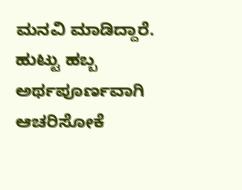ಮನವಿ ಮಾಡಿದ್ದಾರೆ. ಹುಟ್ಟು ಹಬ್ಬ ಅರ್ಥಪೂರ್ಣವಾಗಿ ಆಚರಿಸೋಕೆ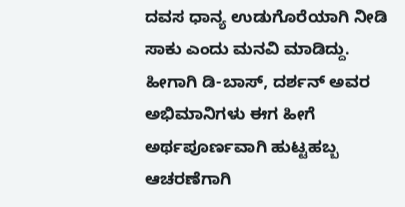ದವಸ ಧಾನ್ಯ ಉಡುಗೊರೆಯಾಗಿ ನೀಡಿ ಸಾಕು ಎಂದು ಮನವಿ ಮಾಡಿದ್ದು. ಹೀಗಾಗಿ ಡಿ-ಬಾಸ್, ದರ್ಶನ್ ಅವರ ಅಭಿಮಾನಿಗಳು ಈಗ ಹೀಗೆ ಅರ್ಥಪೂರ್ಣವಾಗಿ ಹುಟ್ಟಹಬ್ಬ ಆಚರಣೆಗಾಗಿ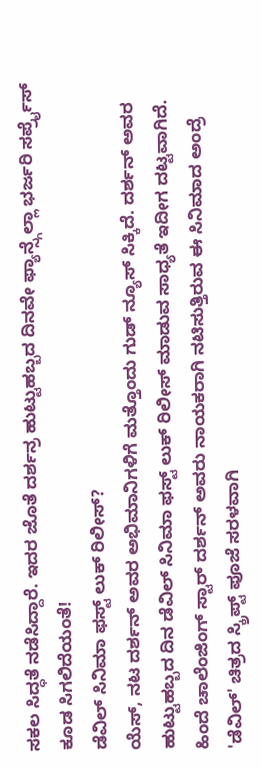ಸಕಲ ಸಿದ್ಧತೆ ನಡೆಸಿದ್ದಾರೆ. ಇದರ ಜೊತೆ ದರ್ಶನ್ರ ಹುಟ್ಟುಹಬ್ಬದ ದಿನವೇ ಫ್ಯಾನ್ಸ್ಗೆಲ್ಲಾ ಭರ್ಜರಿ ಸರ್ಪ್ರೈಸ್ ಕೂಡ ಸಿಗಲಿದೆಯಂತೆ!
ಡೆವಿಲ್ ಸಿನಿಮಾ ಫಸ್ಟ್ ಲುಕ್ ರಿಲೀಸ್?
ಯೆಸ್, ನಟ ದರ್ಶನ್ ಅವರ ಅಭಿಮಾನಿಗಳಿಗೆ ಮತ್ತೊಂದು ಗುಡ್ ನ್ಯೂಸ್ ಸಿಕ್ಕಿದೆ. ದರ್ಶನ್ ಅವರ ಹುಟ್ಟುಹಬ್ಬದ ದಿನ ಡೆವಿಲ್ ಸಿನಿಮಾ ಫಸ್ಟ್ ಲುಕ್ ರಿಲೀಸ್ ಮಾಡುವ ಸಾಧ್ಯತೆ ಇದೀಗ ದಟ್ಟವಾಗಿದೆ. ಹಿಂದೆ ಚಾಲೆಂಜಿಂಗ್ ಸ್ಟಾರ್ ದರ್ಶನ್ ಅವರು ನಾಯಕರಾಗಿ ನಟಿಸುತ್ತಿರುವ ಈ ಸಿನಿಮಾದ ಅಂದ್ರೆ 'ಡೆವಿಲ್' ಚಿತ್ರದ ಸ್ಕ್ರಿಪ್ಟ್ ಪೂಜೆ ಸರಳವಾಗಿ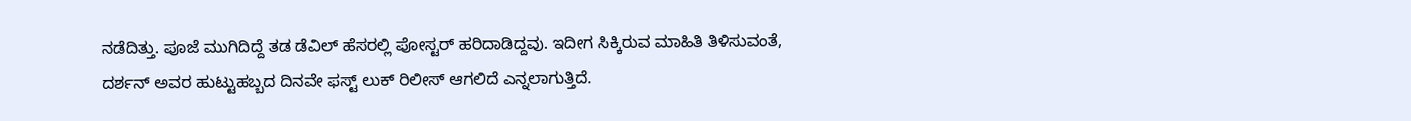ನಡೆದಿತ್ತು. ಪೂಜೆ ಮುಗಿದಿದ್ದೆ ತಡ ಡೆವಿಲ್ ಹೆಸರಲ್ಲಿ ಪೋಸ್ಟರ್ ಹರಿದಾಡಿದ್ದವು. ಇದೀಗ ಸಿಕ್ಕಿರುವ ಮಾಹಿತಿ ತಿಳಿಸುವಂತೆ, ದರ್ಶನ್ ಅವರ ಹುಟ್ಟುಹಬ್ಬದ ದಿನವೇ ಫಸ್ಟ್ ಲುಕ್ ರಿಲೀಸ್ ಆಗಲಿದೆ ಎನ್ನಲಾಗುತ್ತಿದೆ.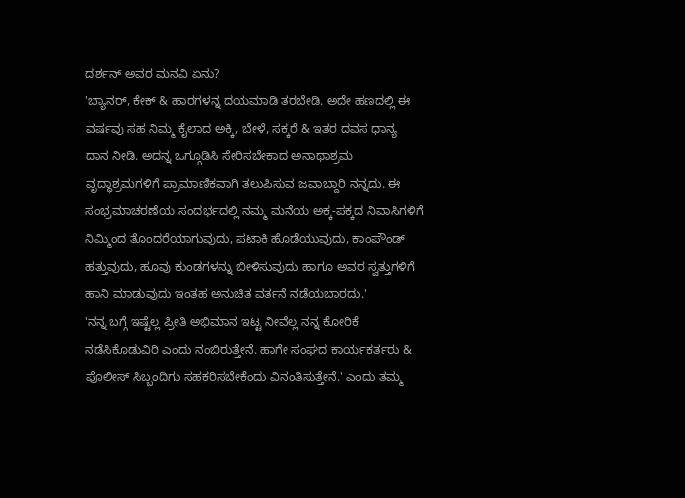ದರ್ಶನ್ ಅವರ ಮನವಿ ಏನು?
'ಬ್ಯಾನರ್, ಕೇಕ್ & ಹಾರಗಳನ್ನ ದಯಮಾಡಿ ತರಬೇಡಿ. ಅದೇ ಹಣದಲ್ಲಿ ಈ ವರ್ಷವು ಸಹ ನಿಮ್ಮ ಕೈಲಾದ ಅಕ್ಕಿ, ಬೇಳೆ, ಸಕ್ಕರೆ & ಇತರ ದವಸ ಧಾನ್ಯ ದಾನ ನೀಡಿ. ಅದನ್ನ ಒಗ್ಗೂಡಿಸಿ ಸೇರಿಸಬೇಕಾದ ಅನಾಥಾಶ್ರಮ ವೃದ್ಧಾಶ್ರಮಗಳಿಗೆ ಪ್ರಾಮಾಣಿಕವಾಗಿ ತಲುಪಿಸುವ ಜವಾಬ್ದಾರಿ ನನ್ನದು. ಈ ಸಂಭ್ರಮಾಚರಣೆಯ ಸಂದರ್ಭದಲ್ಲಿ ನಮ್ಮ ಮನೆಯ ಅಕ್ಕ-ಪಕ್ಕದ ನಿವಾಸಿಗಳಿಗೆ ನಿಮ್ಮಿಂದ ತೊಂದರೆಯಾಗುವುದು, ಪಟಾಕಿ ಹೊಡೆಯುವುದು, ಕಾಂಪೌಂಡ್ ಹತ್ತುವುದು, ಹೂವು ಕುಂಡಗಳನ್ನು ಬೀಳಿಸುವುದು ಹಾಗೂ ಅವರ ಸ್ವತ್ತುಗಳಿಗೆ ಹಾನಿ ಮಾಡುವುದು ಇಂತಹ ಅನುಚಿತ ವರ್ತನೆ ನಡೆಯಬಾರದು.'
'ನನ್ನ ಬಗ್ಗೆ ಇಷ್ಟೆಲ್ಲ ಪ್ರೀತಿ ಅಭಿಮಾನ ಇಟ್ಟ ನೀವೆಲ್ಲ ನನ್ನ ಕೋರಿಕೆ ನಡೆಸಿಕೊಡುವಿರಿ ಎಂದು ನಂಬಿರುತ್ತೇನೆ. ಹಾಗೇ ಸಂಘದ ಕಾರ್ಯಕರ್ತರು & ಪೊಲೀಸ್ ಸಿಬ್ಬಂದಿಗು ಸಹಕರಿಸಬೇಕೆಂದು ವಿನಂತಿಸುತ್ತೇನೆ.' ಎಂದು ತಮ್ಮ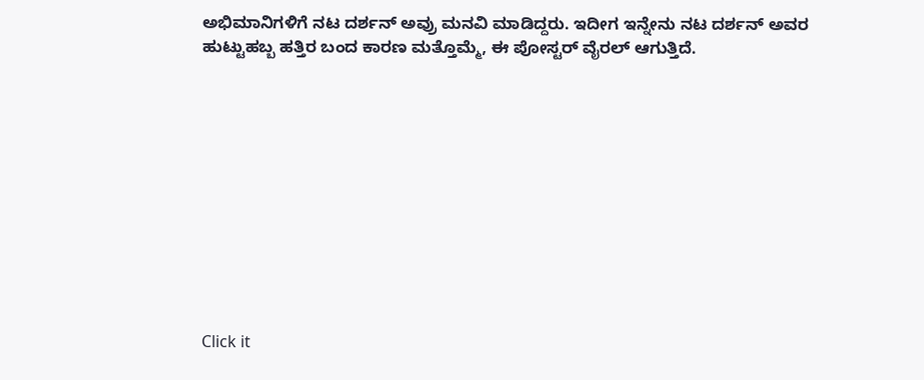ಅಭಿಮಾನಿಗಳಿಗೆ ನಟ ದರ್ಶನ್ ಅವ್ರು ಮನವಿ ಮಾಡಿದ್ದರು. ಇದೀಗ ಇನ್ನೇನು ನಟ ದರ್ಶನ್ ಅವರ ಹುಟ್ಟುಹಬ್ಬ ಹತ್ತಿರ ಬಂದ ಕಾರಣ ಮತ್ತೊಮ್ಮೆ, ಈ ಪೋಸ್ಟರ್ ವೈರಲ್ ಆಗುತ್ತಿದೆ.











Click it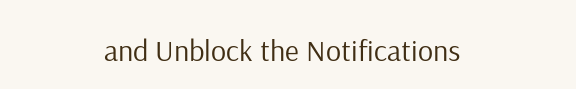and Unblock the Notifications